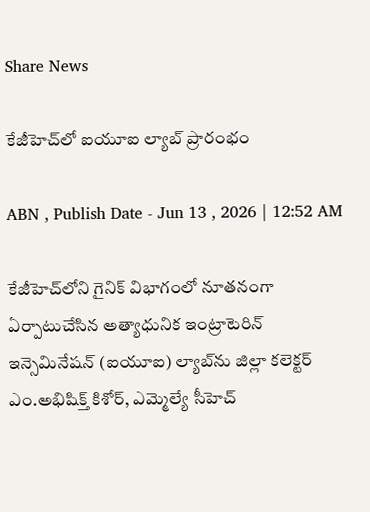Share News

కేజీహెచ్‌లో ఐయూఐ ల్యాబ్‌ ప్రారంభం

ABN , Publish Date - Jun 13 , 2026 | 12:52 AM

కేజీహెచ్‌లోని గైనిక్‌ విభాగంలో నూతనంగా ఏర్పాటుచేసిన అత్యాధునిక ఇంట్రాటెరిన్‌ ఇన్సెమినేషన్‌ (ఐయూఐ) ల్యాబ్‌ను జిల్లా కలెక్టర్‌ ఎం.అభిషిక్త్‌ కిశోర్‌, ఎమ్మెల్యే సీహెచ్‌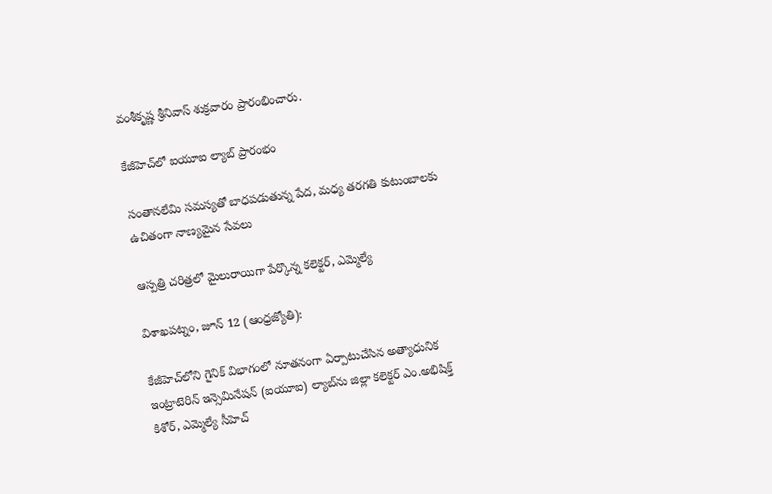వంశీకృష్ణ శ్రీనివాస్‌ శుక్రవారం ప్రారంభించారు.

కేజీహెచ్‌లో ఐయూఐ ల్యాబ్‌ ప్రారంభం

సంతానలేమి సమస్యతో బాధపడుతున్న పేద, మధ్య తరగతి కుటుంబాలకు ఉచితంగా నాణ్యమైన సేవలు

ఆస్పత్రి చరిత్రలో మైలురాయిగా పేర్కొన్న కలెక్టర్‌, ఎమ్మెల్యే

విశాఖపట్నం, జూన్‌ 12 (ఆంధ్రజ్యోతి):

కేజీహెచ్‌లోని గైనిక్‌ విభాగంలో నూతనంగా ఏర్పాటుచేసిన అత్యాధునిక ఇంట్రాటెరిన్‌ ఇన్సెమినేషన్‌ (ఐయూఐ) ల్యాబ్‌ను జిల్లా కలెక్టర్‌ ఎం.అభిషిక్త్‌ కిశోర్‌, ఎమ్మెల్యే సీహెచ్‌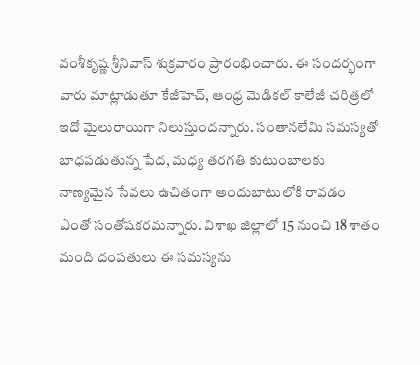వంశీకృష్ణ శ్రీనివాస్‌ శుక్రవారం ప్రారంభించారు. ఈ సందర్భంగా వారు మాట్లాడుతూ కేజీహెచ్‌, ఆంధ్ర మెడికల్‌ కాలేజీ చరిత్రలో ఇదో మైలురాయిగా నిలుస్తుందన్నారు. సంతానలేమి సమస్యతో బాధపడుతున్న పేద, మధ్య తరగతి కుటుంబాలకు నాణ్యమైన సేవలు ఉచితంగా అందుబాటులోకి రావడం ఎంతో సంతోషకరమన్నారు. విశాఖ జిల్లాలో 15 నుంచి 18 శాతం మంది దంపతులు ఈ సమస్యను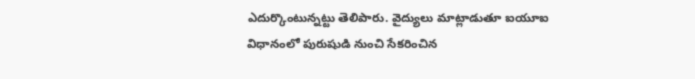ఎదుర్కొంటున్నట్టు తెలిపారు. వైద్యులు మాట్లాడుతూ ఐయూఐ విధానంలో పురుషుడి నుంచి సేకరించిన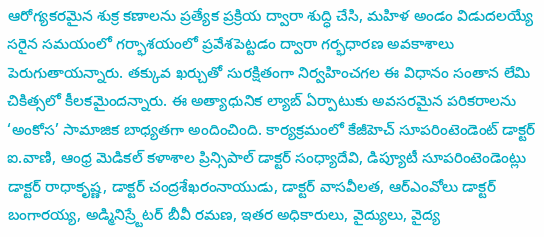ఆరోగ్యకరమైన శుక్ర కణాలను ప్రత్యేక ప్రక్రియ ద్వారా శుద్ధి చేసి, మహిళ అండం విడుదలయ్యే సరైన సమయంలో గర్భాశయంలో ప్రవేశపెట్టడం ద్వారా గర్భధారణ అవకాశాలు పెరుగుతాయన్నారు. తక్కువ ఖర్చుతో సురక్షితంగా నిర్వహించగల ఈ విధానం సంతాన లేమి చికిత్సలో కీలకమైందన్నారు. ఈ అత్యాధునిక ల్యాబ్‌ ఏర్పాటుకు అవసరమైన పరికరాలను ‘అంకోస’ సామాజిక బాధ్యతగా అందించింది. కార్యక్రమంలో కేజీహెచ్‌ సూపరింటెండెంట్‌ డాక్టర్‌ ఐ.వాణి, ఆంధ్ర మెడికల్‌ కళాశాల ప్రిన్సిపాల్‌ డాక్టర్‌ సంధ్యాదేవి, డిప్యూటీ సూపరింటెండెంట్లు డాక్టర్‌ రాధాకృష్ణ, డాక్టర్‌ చంద్రశేఖరంనాయుడు, డాక్టర్‌ వాసవీలత, ఆర్‌ఎంవోలు డాక్టర్‌ బంగారయ్య, అడ్మినిస్ర్టేటర్‌ బీవీ రమణ, ఇతర అధికారులు, వైద్యులు, వైద్య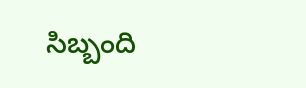సిబ్బంది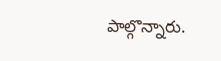పాల్గొన్నారు.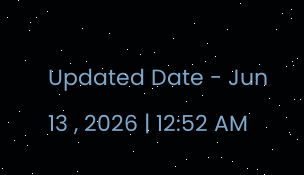Updated Date - Jun 13 , 2026 | 12:52 AM